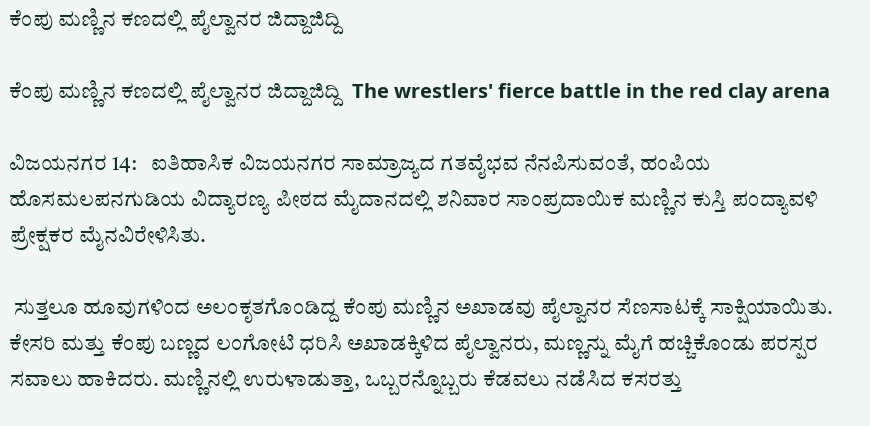ಕೆಂಪು ಮಣ್ಣಿನ ಕಣದಲ್ಲಿ ಪೈಲ್ವಾನರ ಜಿದ್ದಾಜಿದ್ದಿ

ಕೆಂಪು ಮಣ್ಣಿನ ಕಣದಲ್ಲಿ ಪೈಲ್ವಾನರ ಜಿದ್ದಾಜಿದ್ದಿ  The wrestlers' fierce battle in the red clay arena

ವಿಜಯನಗರ 14:   ಐತಿಹಾಸಿಕ ವಿಜಯನಗರ ಸಾಮ್ರಾಜ್ಯದ ಗತವೈಭವ ನೆನಪಿಸುವಂತೆ, ಹಂಪಿಯ ಹೊಸಮಲಪನಗುಡಿಯ ವಿದ್ಯಾರಣ್ಯ ಪೀಠದ ಮೈದಾನದಲ್ಲಿ ಶನಿವಾರ ಸಾಂಪ್ರದಾಯಿಕ ಮಣ್ಣಿನ ಕುಸ್ತಿ ಪಂದ್ಯಾವಳಿ ಪ್ರೇಕ್ಷಕರ ಮೈನವಿರೇಳಿಸಿತು.

 ಸುತ್ತಲೂ ಹೂವುಗಳಿಂದ ಅಲಂಕೃತಗೊಂಡಿದ್ದ ಕೆಂಪು ಮಣ್ಣಿನ ಅಖಾಡವು ಪೈಲ್ವಾನರ ಸೆಣಸಾಟಕ್ಕೆ ಸಾಕ್ಷಿಯಾಯಿತು. ಕೇಸರಿ ಮತ್ತು ಕೆಂಪು ಬಣ್ಣದ ಲಂಗೋಟಿ ಧರಿಸಿ ಅಖಾಡಕ್ಕಿಳಿದ ಪೈಲ್ವಾನರು, ಮಣ್ಣನ್ನು ಮೈಗೆ ಹಚ್ಚಿಕೊಂಡು ಪರಸ್ಪರ ಸವಾಲು ಹಾಕಿದರು. ಮಣ್ಣಿನಲ್ಲಿ ಉರುಳಾಡುತ್ತಾ, ಒಬ್ಬರನ್ನೊಬ್ಬರು ಕೆಡವಲು ನಡೆಸಿದ ಕಸರತ್ತು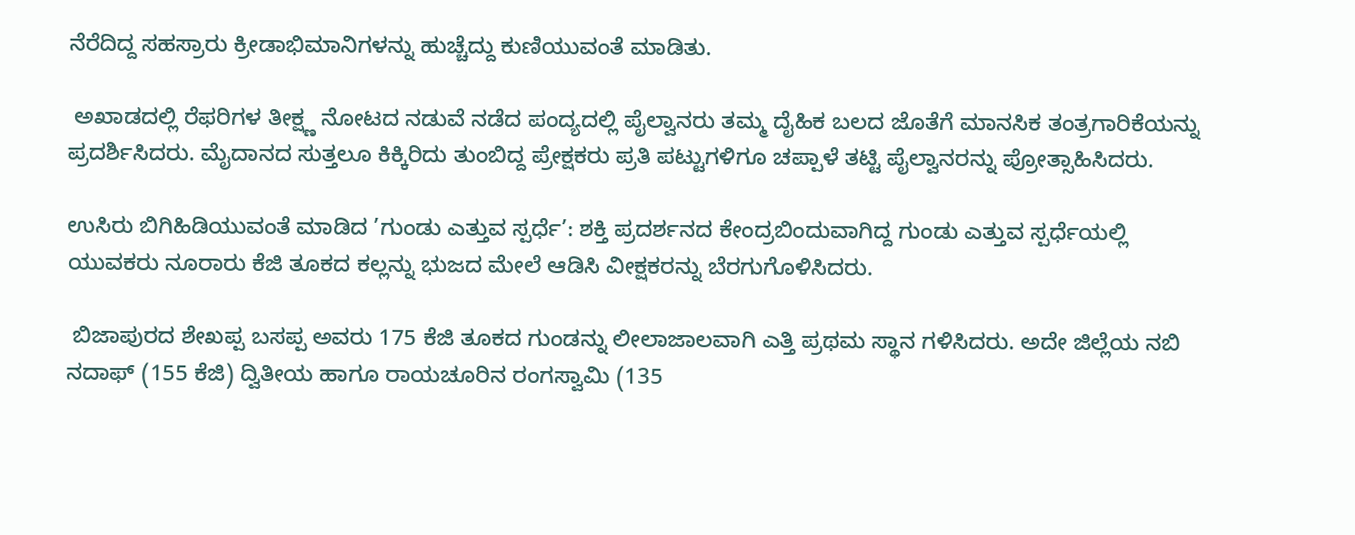ನೆರೆದಿದ್ದ ಸಹಸ್ರಾರು ಕ್ರೀಡಾಭಿಮಾನಿಗಳನ್ನು ಹುಚ್ಚೆದ್ದು ಕುಣಿಯುವಂತೆ ಮಾಡಿತು.

 ಅಖಾಡದಲ್ಲಿ ರೆಫರಿಗಳ ತೀಕ್ಷ್ಣ ನೋಟದ ನಡುವೆ ನಡೆದ ಪಂದ್ಯದಲ್ಲಿ ಪೈಲ್ವಾನರು ತಮ್ಮ ದೈಹಿಕ ಬಲದ ಜೊತೆಗೆ ಮಾನಸಿಕ ತಂತ್ರಗಾರಿಕೆಯನ್ನು ಪ್ರದರ್ಶಿಸಿದರು. ಮೈದಾನದ ಸುತ್ತಲೂ ಕಿಕ್ಕಿರಿದು ತುಂಬಿದ್ದ ಪ್ರೇಕ್ಷಕರು ಪ್ರತಿ ಪಟ್ಟುಗಳಿಗೂ ಚಪ್ಪಾಳೆ ತಟ್ಟಿ ಪೈಲ್ವಾನರನ್ನು ಪ್ರೋತ್ಸಾಹಿಸಿದರು.

ಉಸಿರು ಬಿಗಿಹಿಡಿಯುವಂತೆ ಮಾಡಿದ ’ಗುಂಡು ಎತ್ತುವ ಸ್ಪರ್ಧೆ’: ಶಕ್ತಿ ಪ್ರದರ್ಶನದ ಕೇಂದ್ರಬಿಂದುವಾಗಿದ್ದ ಗುಂಡು ಎತ್ತುವ ಸ್ಪರ್ಧೆಯಲ್ಲಿ ಯುವಕರು ನೂರಾರು ಕೆಜಿ ತೂಕದ ಕಲ್ಲನ್ನು ಭುಜದ ಮೇಲೆ ಆಡಿಸಿ ವೀಕ್ಷಕರನ್ನು ಬೆರಗುಗೊಳಿಸಿದರು.

 ಬಿಜಾಪುರದ ಶೇಖಪ್ಪ ಬಸಪ್ಪ ಅವರು 175 ಕೆಜಿ ತೂಕದ ಗುಂಡನ್ನು ಲೀಲಾಜಾಲವಾಗಿ ಎತ್ತಿ ಪ್ರಥಮ ಸ್ಥಾನ ಗಳಿಸಿದರು. ಅದೇ ಜಿಲ್ಲೆಯ ನಬಿ ನದಾಫ್ (155 ಕೆಜಿ) ದ್ವಿತೀಯ ಹಾಗೂ ರಾಯಚೂರಿನ ರಂಗಸ್ವಾಮಿ (135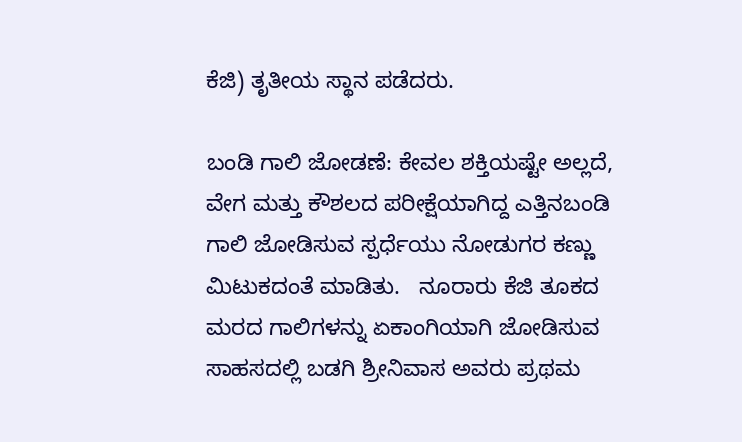ಕೆಜಿ) ತೃತೀಯ ಸ್ಥಾನ ಪಡೆದರು.

ಬಂಡಿ ಗಾಲಿ ಜೋಡಣೆ: ಕೇವಲ ಶಕ್ತಿಯಷ್ಟೇ ಅಲ್ಲದೆ, ವೇಗ ಮತ್ತು ಕೌಶಲದ ಪರೀಕ್ಷೆಯಾಗಿದ್ದ ಎತ್ತಿನಬಂಡಿ ಗಾಲಿ ಜೋಡಿಸುವ ಸ್ಪರ್ಧೆಯು ನೋಡುಗರ ಕಣ್ಣು ಮಿಟುಕದಂತೆ ಮಾಡಿತು.   ನೂರಾರು ಕೆಜಿ ತೂಕದ ಮರದ ಗಾಲಿಗಳನ್ನು ಏಕಾಂಗಿಯಾಗಿ ಜೋಡಿಸುವ ಸಾಹಸದಲ್ಲಿ ಬಡಗಿ ಶ್ರೀನಿವಾಸ ಅವರು ಪ್ರಥಮ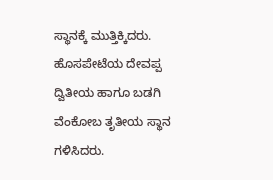ಸ್ಥಾನಕ್ಕೆ ಮುತ್ತಿಕ್ಕಿದರು. ಹೊಸಪೇಟೆಯ ದೇವಪ್ಪ ದ್ವಿತೀಯ ಹಾಗೂ ಬಡಗಿ ವೆಂಕೋಬ ತೃತೀಯ ಸ್ಥಾನ ಗಳಿಸಿದರು.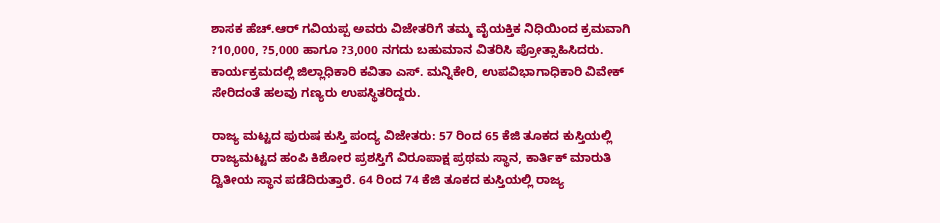ಶಾಸಕ ಹೆಚ್‌.ಆರ್ ಗವಿಯಪ್ಪ ಅವರು ವಿಜೇತರಿಗೆ ತಮ್ಮ ವೈಯಕ್ತಿಕ ನಿಧಿಯಿಂದ ಕ್ರಮವಾಗಿ ?10,000, ?5,000 ಹಾಗೂ ?3,000 ನಗದು ಬಹುಮಾನ ವಿತರಿಸಿ ಪ್ರೋತ್ಸಾಹಿಸಿದರು.  ಕಾರ್ಯಕ್ರಮದಲ್ಲಿ ಜಿಲ್ಲಾಧಿಕಾರಿ ಕವಿತಾ ಎಸ್‌. ಮನ್ನಿಕೇರಿ, ಉಪವಿಭಾಗಾಧಿಕಾರಿ ವಿವೇಕ್ ಸೇರಿದಂತೆ ಹಲವು ಗಣ್ಯರು ಉಪಸ್ಥಿತರಿದ್ದರು.

ರಾಜ್ಯ ಮಟ್ಟದ ಪುರುಷ ಕುಸ್ತಿ ಪಂದ್ಯ ವಿಜೇತರು: 57 ರಿಂದ 65 ಕೆಜಿ ತೂಕದ ಕುಸ್ತಿಯಲ್ಲಿ ರಾಜ್ಯಮಟ್ಟದ ಹಂಪಿ ಕಿಶೋರ ಪ್ರಶಸ್ತಿಗೆ ವಿರೂಪಾಕ್ಷ ಪ್ರಥಮ ಸ್ಥಾನ, ಕಾರ್ತಿಕ್ ಮಾರುತಿ ದ್ವಿತೀಯ ಸ್ಥಾನ ಪಡೆದಿರುತ್ತಾರೆ. 64 ರಿಂದ 74 ಕೆಜಿ ತೂಕದ ಕುಸ್ತಿಯಲ್ಲಿ ರಾಜ್ಯ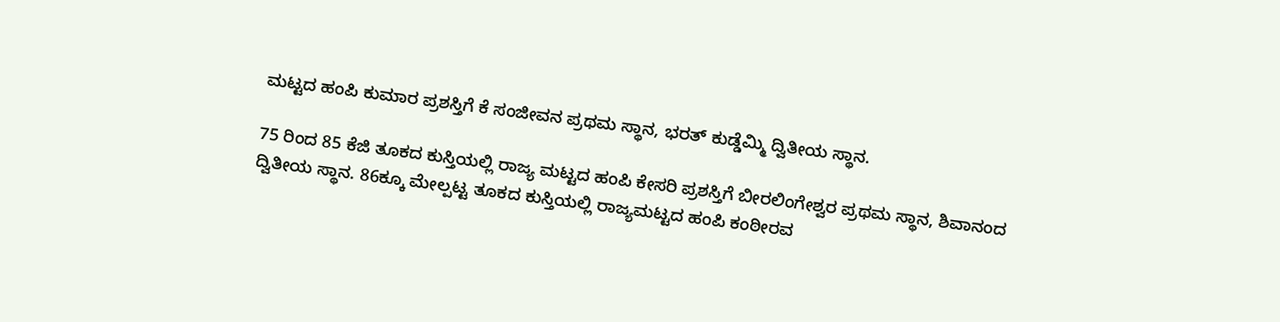ಮಟ್ಟದ ಹಂಪಿ ಕುಮಾರ ಪ್ರಶಸ್ತಿಗೆ ಕೆ ಸಂಜೀವನ ಪ್ರಥಮ ಸ್ಥಾನ, ಭರತ್ ಕುಡ್ಡೆಮ್ಮಿ ದ್ವಿತೀಯ ಸ್ಥಾನ.

75 ರಿಂದ 85 ಕೆಜಿ ತೂಕದ ಕುಸ್ತಿಯಲ್ಲಿ ರಾಜ್ಯ ಮಟ್ಟದ ಹಂಪಿ ಕೇಸರಿ ಪ್ರಶಸ್ತಿಗೆ ಬೀರಲಿಂಗೇಶ್ವರ ಪ್ರಥಮ ಸ್ಥಾನ, ಶಿವಾನಂದ ದ್ವಿತೀಯ ಸ್ಥಾನ. 86ಕ್ಕೂ ಮೇಲ್ಪಟ್ಟ ತೂಕದ ಕುಸ್ತಿಯಲ್ಲಿ ರಾಜ್ಯಮಟ್ಟದ ಹಂಪಿ ಕಂಠೀರವ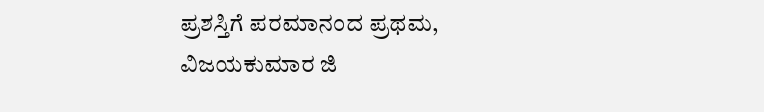ಪ್ರಶಸ್ತಿಗೆ ಪರಮಾನಂದ ಪ್ರಥಮ, ವಿಜಯಕುಮಾರ ಜಿ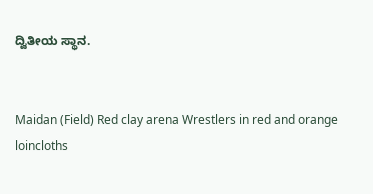ದ್ವಿತೀಯ ಸ್ಥಾನ.


Maidan (Field) Red clay arena Wrestlers in red and orange loincloths